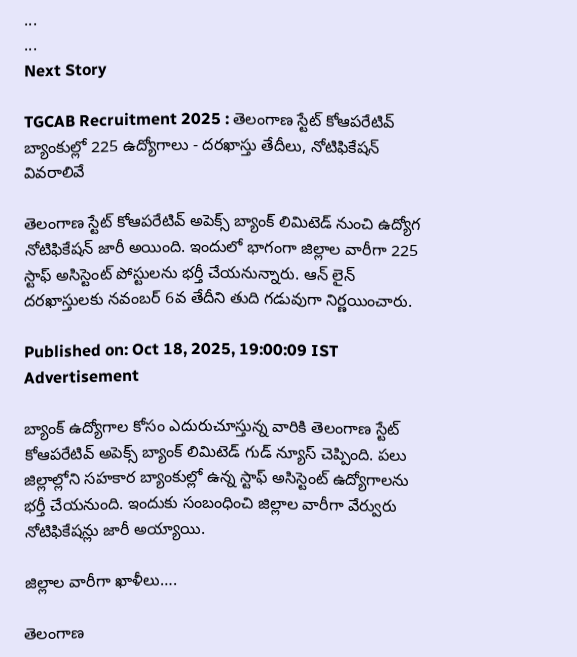...
...
Next Story

TGCAB Recruitment 2025 : తెలంగాణ స్టేట్ కోఆపరేటివ్ బ్యాంకుల్లో 225 ఉద్యోగాలు - దరఖాస్తు తేదీలు, నోటిఫికేషన్ వివరాలివే

తెలంగాణ స్టేట్ కోఆపరేటివ్ అపెక్స్‌ బ్యాంక్‌ లిమిటెడ్ నుంచి ఉద్యోగ నోటిఫికేషన్ జారీ అయింది. ఇందులో భాగంగా జిల్లాల వారీగా 225 స్టాఫ్ అసిస్టెంట్ పోస్టులను భర్తీ చేయనున్నారు. ఆన్ లైన్ దరఖాస్తులకు నవంబర్ 6వ తేదీని తుది గడువుగా నిర్ణయించారు.

Published on: Oct 18, 2025, 19:00:09 IST
Advertisement

బ్యాంక్ ఉద్యోగాల కోసం ఎదురుచూస్తున్న వారికి తెలంగాణ స్టేట్ కోఆపరేటివ్ అపెక్స్‌ బ్యాంక్‌ లిమిటెడ్ గుడ్ న్యూస్ చెప్పింది. పలు జిల్లాల్లోని సహకార బ్యాంకుల్లో ఉన్న స్టాఫ్ అసిస్టెంట్ ఉద్యోగాలను భర్తీ చేయనుంది. ఇందుకు సంబంధించి జిల్లాల వారీగా వేర్వురు నోటిఫికేషన్లు జారీ అయ్యాయి.

జిల్లాల వారీగా ఖాళీలు….

తెలంగాణ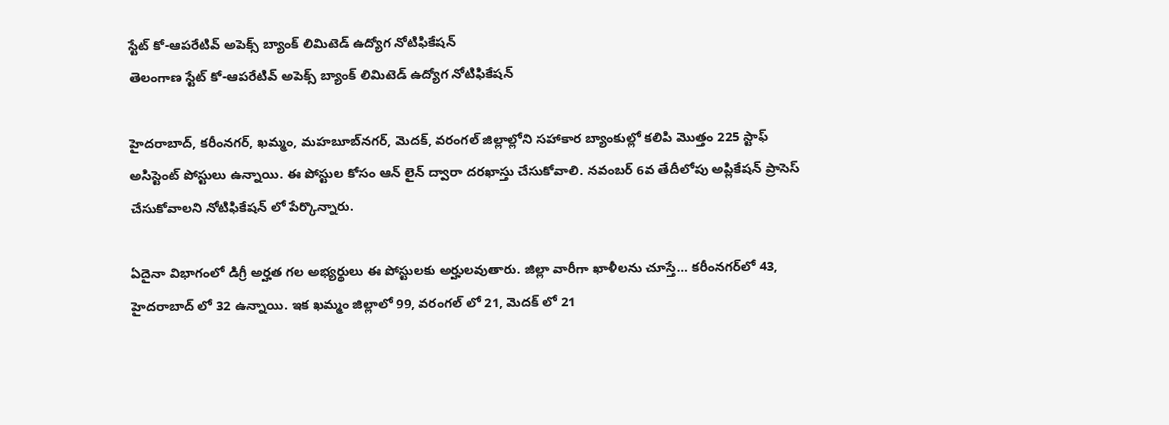స్టేట్ కో-ఆపరేటివ్ అపెక్స్‌ బ్యాంక్‌ లిమిటెడ్‌ ఉద్యోగ నోటిఫికేషన్
తెలంగాణ స్టేట్ కో-ఆపరేటివ్ అపెక్స్‌ బ్యాంక్‌ లిమిటెడ్‌ ఉద్యోగ నోటిఫికేషన్

హైదరాబాద్‌, కరీంనగర్‌, ఖమ్మం, మహబూబ్‌నగర్‌, మెదక్‌, వరంగల్‌ జిల్లాల్లోని సహాకార బ్యాంకుల్లో కలిపి మొత్తం 225 స్టాఫ్‌ అసిస్టెంట్‌ పోస్టులు ఉన్నాయి. ఈ పోస్టుల కోసం ఆన్ లైన్ ద్వారా దరఖాస్తు చేసుకోవాలి. నవంబర్ 6వ తేదీలోపు అప్లికేషన్ ప్రాసెస్ చేసుకోవాలని నోటిఫికేషన్ లో పేర్కొన్నారు.

ఏదైనా విభాగంలో డిగ్రీ అర్హత గల అభ్యర్థులు ఈ పోస్టులకు అర్హులవుతారు. జిల్లా వారీగా ఖాళీలను చూస్తే… కరీంనగర్‌లో 43, హైదరాబాద్ లో 32 ఉన్నాయి. ఇక ఖమ్మం జిల్లాలో 99, వరంగల్ లో 21, మెదక్ లో 21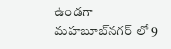ఉండగా మహబూబ్‌నగర్ లో 9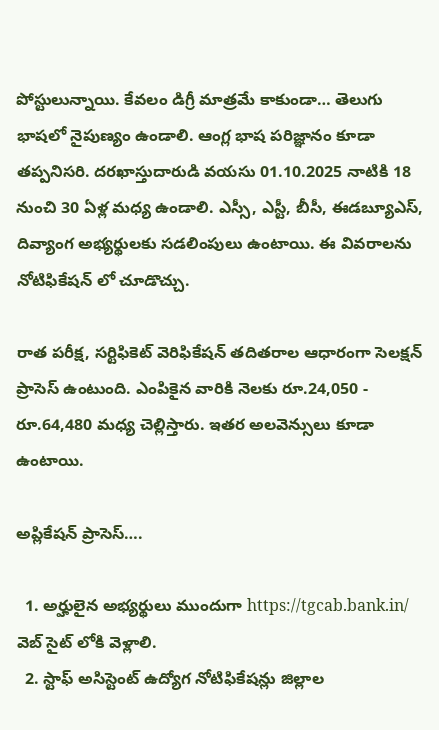పోస్టులున్నాయి. కేవలం డిగ్రీ మాత్రమే కాకుండా… తెలుగు భాషలో నైపుణ్యం ఉండాలి. ఆంగ్ల భాష పరిజ్ఞానం కూడా తప్పనిసరి. దరఖాస్తుదారుడి వయసు 01.10.2025 నాటికి 18 నుంచి 30 ఏళ్ల మధ్య ఉండాలి. ఎస్సీ, ఎస్టీ, బీసీ, ఈడబ్యూఎస్, దివ్యాంగ అభ్యర్థులకు సడలింపులు ఉంటాయి. ఈ వివరాలను నోటిఫికేషన్ లో చూడొచ్చు.

రాత పరీక్ష, సర్టిఫికెట్ వెరిఫికేషన్ తదితరాల ఆధారంగా సెలక్షన్ ప్రాసెస్ ఉంటుంది. ఎంపికైన వారికి నెలకు రూ.24,050 - రూ.64,480 మధ్య చెల్లిస్తారు. ఇతర అలవెన్సులు కూడా ఉంటాయి.

అప్లికేషన్ ప్రాసెస్….

  1. అర్హులైన అభ్యర్థులు ముందుగా https://tgcab.bank.in/ వెబ్ సైట్ లోకి వెళ్లాలి.
  2. స్టాఫ్ అసిస్టెంట్ ఉద్యోగ నోటిఫికేషన్లు జిల్లాల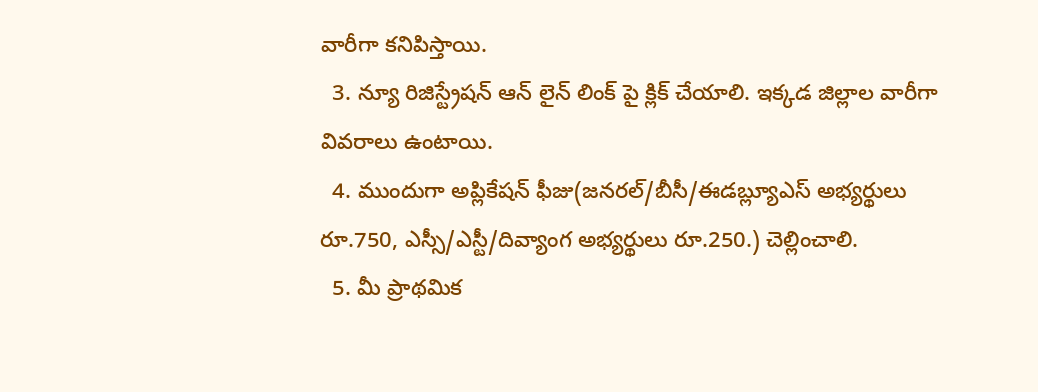వారీగా కనిపిస్తాయి.
  3. న్యూ రిజిస్ట్రేషన్ ఆన్ లైన్ లింక్ పై క్లిక్ చేయాలి. ఇక్కడ జిల్లాల వారీగా వివరాలు ఉంటాయి.
  4. ముందుగా అప్లికేషన్ ఫీజు(జనరల్‌/బీసీ/ఈడబ్ల్యూఎస్‌ అభ్యర్థులు రూ.750, ఎస్సీ/ఎస్టీ/దివ్యాంగ అభ్యర్థులు రూ.250.) చెల్లించాలి.
  5. మీ ప్రాథమిక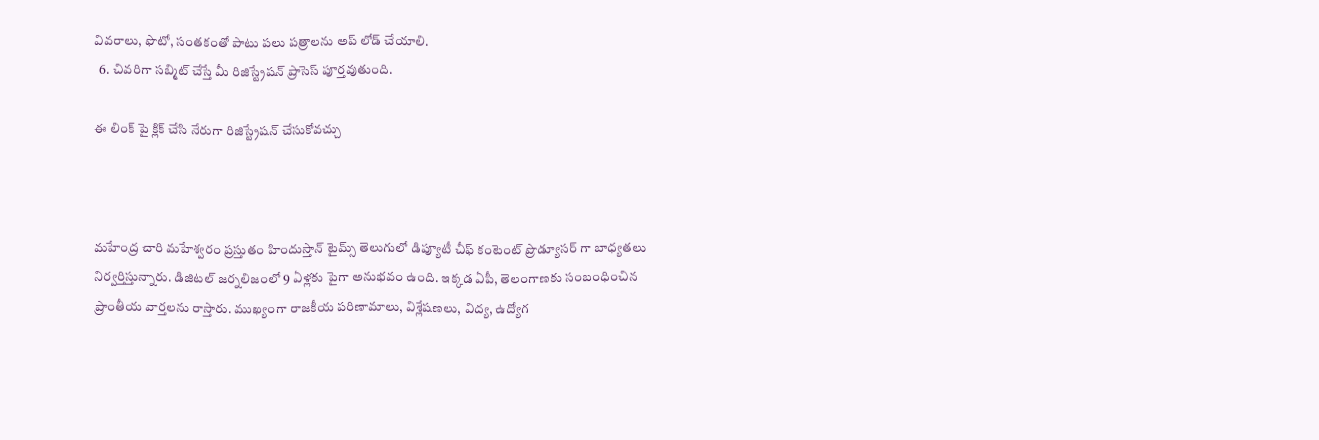వివరాలు, ఫొటో, సంతకంతో పాటు పలు పత్రాలను అప్ లోడ్ చేయాలి.
  6. చివరిగా సబ్మిట్ చేస్తే మీ రిజిస్ట్రేషన్ ప్రాసెస్ పూర్తవుతుంది.

ఈ లింక్ పై క్లిక్ చేసి నేరుగా రిజిస్ట్రేషన్ చేసుకోవచ్చు



మహేంద్ర చారి మహేశ్వరం ప్రస్తుతం హిందుస్తాన్ టైమ్స్ తెలుగులో డిప్యూటీ చీఫ్ కంటెంట్ ప్రొడ్యూసర్ గా బాధ్యతలు నిర్వర్తిస్తున్నారు. డిజిటల్ జర్నలిజంలో 9 ఏళ్లకు పైగా అనుభవం ఉంది. ఇక్కడ ఏపీ, తెలంగాణకు సంబంధించిన ప్రాంతీయ వార్తలను రాస్తారు. ముఖ్యంగా రాజకీయ పరిణామాలు, విశ్లేషణలు, విద్య, ఉద్యోగ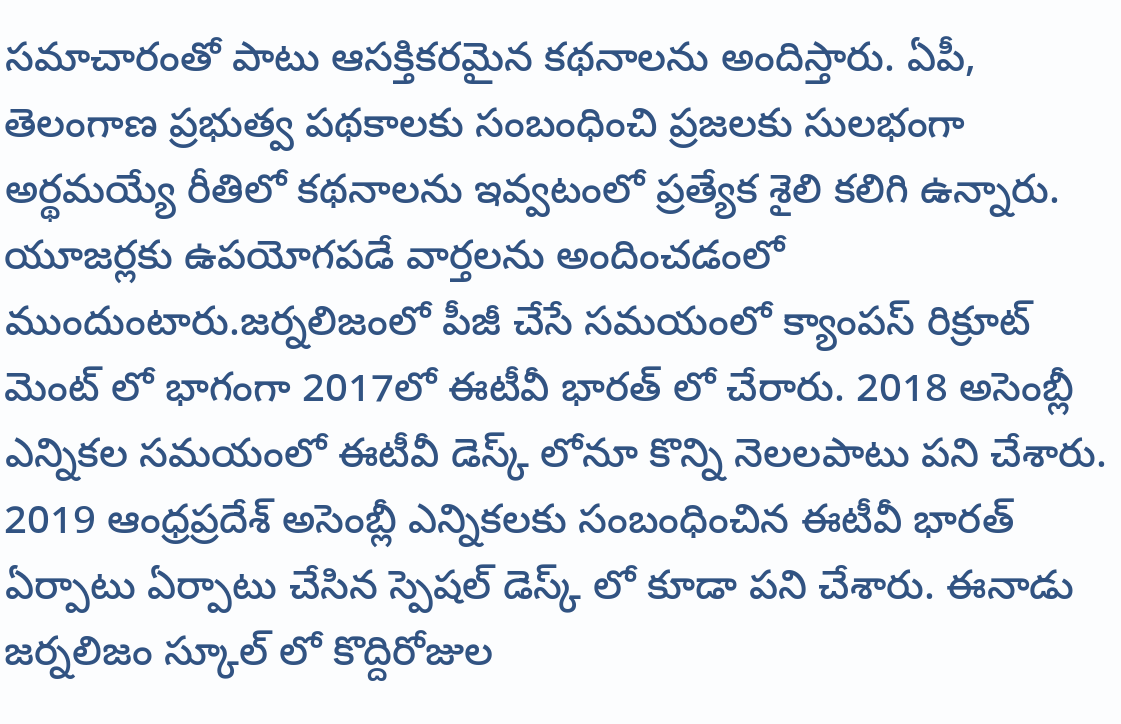సమాచారంతో పాటు ఆసక్తికరమైన కథనాలను అందిస్తారు. ఏపీ, తెలంగాణ ప్రభుత్వ పథకాలకు సంబంధించి ప్రజలకు సులభంగా అర్థమయ్యే రీతిలో కథనాలను ఇవ్వటంలో ప్రత్యేక శైలి కలిగి ఉన్నారు. యూజర్లకు ఉపయోగపడే వార్తలను అందించడంలో ముందుంటారు.జర్నలిజంలో పీజీ చేసే సమయంలో క్యాంపస్ రిక్రూట్ మెంట్ లో భాగంగా 2017లో ఈటీవీ భారత్ లో చేరారు. 2018 అసెంబ్లీ ఎన్నికల సమయంలో ఈటీవీ డెస్క్ లోనూ కొన్ని నెలలపాటు పని చేశారు. 2019 ఆంధ్రప్రదేశ్ అసెంబ్లీ ఎన్నికలకు సంబంధించిన ఈటీవీ భారత్ ఏర్పాటు ఏర్పాటు చేసిన స్పెషల్ డెస్క్ లో కూడా పని చేశారు. ఈనాడు జర్నలిజం స్కూల్ లో కొద్దిరోజుల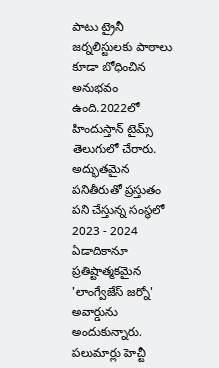పాటు ట్రైనీ జర్నలిస్టులకు పాఠాలు కూడా బోధించిన అనుభవం ఉంది.2022లో హిందుస్తాన్ టైమ్స్ తెలుగులో చేరారు. అద్భుతమైన పనితీరుతో ప్రస్తుతం పని చేస్తున్న సంస్థలో 2023 - 2024 ఏడాదికానూ ప్రతిష్టాత్మకమైన 'లాంగ్వేజేస్ జర్నో' అవార్డును అందుకున్నారు. పలుమార్లు హెచ్టీ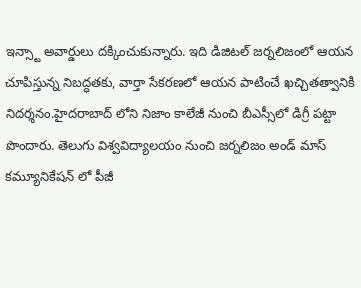ఇన్స్టా అవార్డులు దక్కించుకున్నారు. ఇది డిజిటల్ జర్నలిజంలో ఆయన చూపిస్తున్న నిబద్ధతకు, వార్తా సేకరణలో ఆయన పాటించే ఖచ్చితత్వానికి నిదర్శనం.హైదరాబాద్ లోని నిజాం కాలేజీ నుంచి బీఎస్సీలో డిగ్రీ పట్టా పొందారు. తెలుగు విశ్వవిద్యాలయం నుంచి జర్నలిజం అండ్ మాస్ కమ్యూనికేషన్ లో పీజీ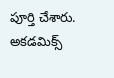పూర్తి చేశారు. అకడమిక్స్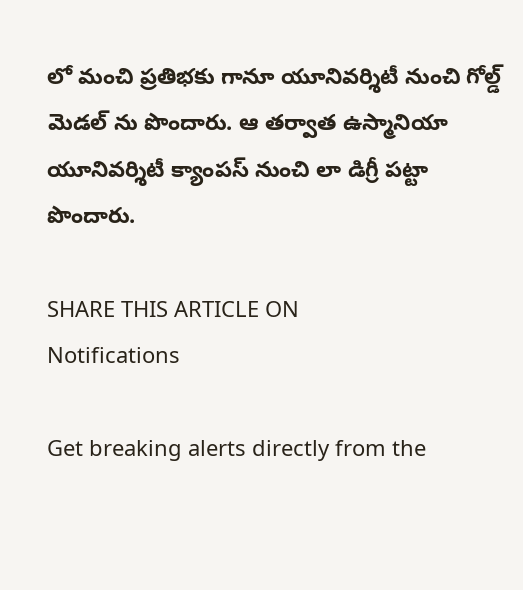లో మంచి ప్రతిభకు గానూ యూనివర్శిటీ నుంచి గోల్డ్ మెడల్ ను పొందారు. ఆ తర్వాత ఉస్మానియా యూనివర్శిటీ క్యాంపస్ నుంచి లా డిగ్రీ పట్టా పొందారు.

SHARE THIS ARTICLE ON
Notifications

Get breaking alerts directly from the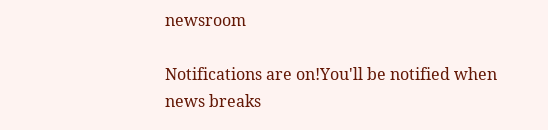newsroom

Notifications are on!You'll be notified when news breaks